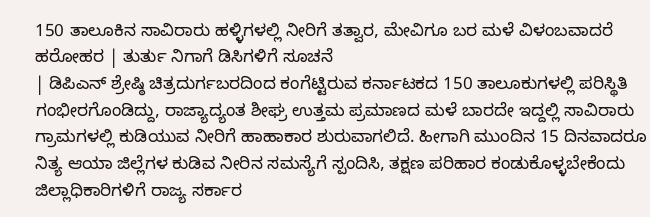150 ತಾಲೂಕಿನ ಸಾವಿರಾರು ಹಳ್ಳಿಗಳಲ್ಲಿ ನೀರಿಗೆ ತತ್ವಾರ, ಮೇವಿಗೂ ಬರ ಮಳೆ ವಿಳಂಬವಾದರೆ ಹರೋಹರ | ತುರ್ತು ನಿಗಾಗೆ ಡಿಸಿಗಳಿಗೆ ಸೂಚನೆ
| ಡಿಪಿಎನ್ ಶ್ರೇಷ್ಠಿ ಚಿತ್ರದುರ್ಗಬರದಿಂದ ಕಂಗೆಟ್ಟಿರುವ ಕರ್ನಾಟಕದ 150 ತಾಲೂಕುಗಳಲ್ಲಿ ಪರಿಸ್ಥಿತಿ ಗಂಭೀರಗೊಂಡಿದ್ದು, ರಾಜ್ಯಾದ್ಯಂತ ಶೀಘ್ರ ಉತ್ತಮ ಪ್ರಮಾಣದ ಮಳೆ ಬಾರದೇ ಇದ್ದಲ್ಲಿ ಸಾವಿರಾರು ಗ್ರಾಮಗಳಲ್ಲಿ ಕುಡಿಯುವ ನೀರಿಗೆ ಹಾಹಾಕಾರ ಶುರುವಾಗಲಿದೆ. ಹೀಗಾಗಿ ಮುಂದಿನ 15 ದಿನವಾದರೂ ನಿತ್ಯ ಆಯಾ ಜಿಲ್ಲೆಗಳ ಕುಡಿವ ನೀರಿನ ಸಮಸ್ಯೆಗೆ ಸ್ಪಂದಿಸಿ, ತಕ್ಷಣ ಪರಿಹಾರ ಕಂಡುಕೊಳ್ಳಬೇಕೆಂದು ಜಿಲ್ಲಾಧಿಕಾರಿಗಳಿಗೆ ರಾಜ್ಯ ಸರ್ಕಾರ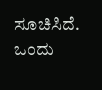ಸೂಚಿಸಿದೆ.
ಒಂದು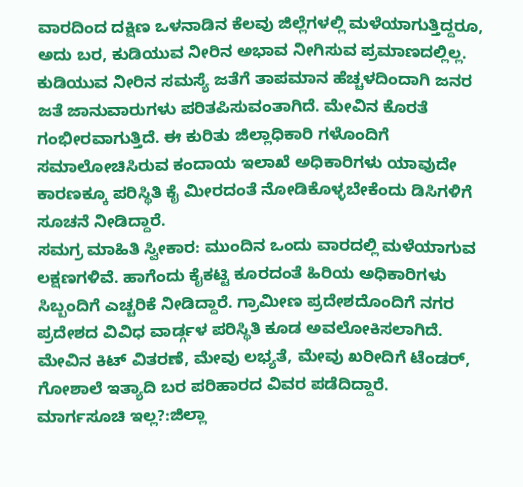ವಾರದಿಂದ ದಕ್ಷಿಣ ಒಳನಾಡಿನ ಕೆಲವು ಜಿಲ್ಲೆಗಳಲ್ಲಿ ಮಳೆಯಾಗುತ್ತಿದ್ದರೂ, ಅದು ಬರ, ಕುಡಿಯುವ ನೀರಿನ ಅಭಾವ ನೀಗಿಸುವ ಪ್ರಮಾಣದಲ್ಲಿಲ್ಲ. ಕುಡಿಯುವ ನೀರಿನ ಸಮಸ್ಯೆ ಜತೆಗೆ ತಾಪಮಾನ ಹೆಚ್ಚಳದಿಂದಾಗಿ ಜನರ ಜತೆ ಜಾನುವಾರುಗಳು ಪರಿತಪಿಸುವಂತಾಗಿದೆ. ಮೇವಿನ ಕೊರತೆ ಗಂಭೀರವಾಗುತ್ತಿದೆ. ಈ ಕುರಿತು ಜಿಲ್ಲಾಧಿಕಾರಿ ಗಳೊಂದಿಗೆ ಸಮಾಲೋಚಿಸಿರುವ ಕಂದಾಯ ಇಲಾಖೆ ಅಧಿಕಾರಿಗಳು ಯಾವುದೇ ಕಾರಣಕ್ಕೂ ಪರಿಸ್ಥಿತಿ ಕೈ ಮೀರದಂತೆ ನೋಡಿಕೊಳ್ಳಬೇಕೆಂದು ಡಿಸಿಗಳಿಗೆ ಸೂಚನೆ ನೀಡಿದ್ದಾರೆ.
ಸಮಗ್ರ ಮಾಹಿತಿ ಸ್ವೀಕಾರ: ಮುಂದಿನ ಒಂದು ವಾರದಲ್ಲಿ ಮಳೆಯಾಗುವ ಲಕ್ಷಣಗಳಿವೆ. ಹಾಗೆಂದು ಕೈಕಟ್ಟಿ ಕೂರದಂತೆ ಹಿರಿಯ ಅಧಿಕಾರಿಗಳು ಸಿಬ್ಬಂದಿಗೆ ಎಚ್ಚರಿಕೆ ನೀಡಿದ್ದಾರೆ. ಗ್ರಾಮೀಣ ಪ್ರದೇಶದೊಂದಿಗೆ ನಗರ ಪ್ರದೇಶದ ವಿವಿಧ ವಾರ್ಡ್ಗಳ ಪರಿಸ್ಥಿತಿ ಕೂಡ ಅವಲೋಕಿಸಲಾಗಿದೆ. ಮೇವಿನ ಕಿಟ್ ವಿತರಣೆ, ಮೇವು ಲಭ್ಯತೆ, ಮೇವು ಖರೀದಿಗೆ ಟೆಂಡರ್, ಗೋಶಾಲೆ ಇತ್ಯಾದಿ ಬರ ಪರಿಹಾರದ ವಿವರ ಪಡೆದಿದ್ದಾರೆ.
ಮಾರ್ಗಸೂಚಿ ಇಲ್ಲ?:ಜಿಲ್ಲಾ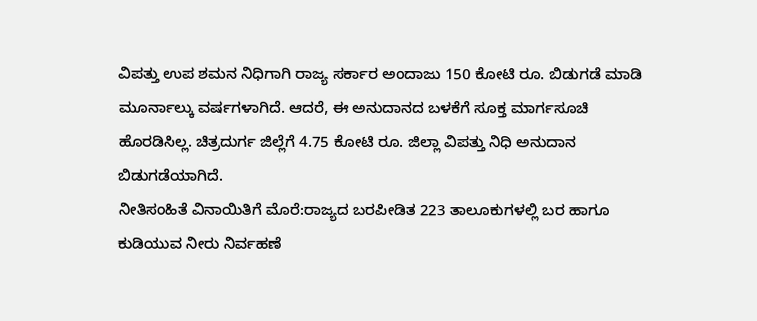ವಿಪತ್ತು ಉಪ ಶಮನ ನಿಧಿಗಾಗಿ ರಾಜ್ಯ ಸರ್ಕಾರ ಅಂದಾಜು 150 ಕೋಟಿ ರೂ. ಬಿಡುಗಡೆ ಮಾಡಿ ಮೂರ್ನಾಲ್ಕು ವರ್ಷಗಳಾಗಿದೆ. ಆದರೆ, ಈ ಅನುದಾನದ ಬಳಕೆಗೆ ಸೂಕ್ತ ಮಾರ್ಗಸೂಚಿ ಹೊರಡಿಸಿಲ್ಲ. ಚಿತ್ರದುರ್ಗ ಜಿಲ್ಲೆಗೆ 4.75 ಕೋಟಿ ರೂ. ಜಿಲ್ಲಾ ವಿಪತ್ತು ನಿಧಿ ಅನುದಾನ ಬಿಡುಗಡೆಯಾಗಿದೆ.
ನೀತಿಸಂಹಿತೆ ವಿನಾಯಿತಿಗೆ ಮೊರೆ:ರಾಜ್ಯದ ಬರಪೀಡಿತ 223 ತಾಲೂಕುಗಳಲ್ಲಿ ಬರ ಹಾಗೂ ಕುಡಿಯುವ ನೀರು ನಿರ್ವಹಣೆ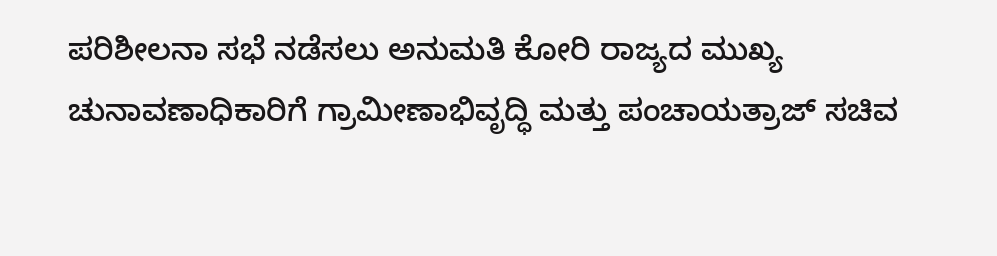ಪರಿಶೀಲನಾ ಸಭೆ ನಡೆಸಲು ಅನುಮತಿ ಕೋರಿ ರಾಜ್ಯದ ಮುಖ್ಯ ಚುನಾವಣಾಧಿಕಾರಿಗೆ ಗ್ರಾಮೀಣಾಭಿವೃದ್ಧಿ ಮತ್ತು ಪಂಚಾಯತ್ರಾಜ್ ಸಚಿವ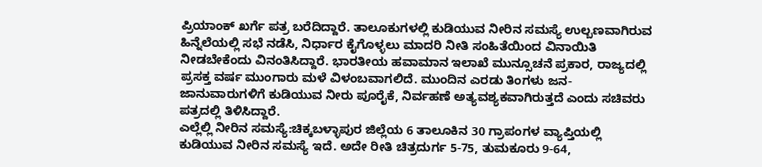ಪ್ರಿಯಾಂಕ್ ಖರ್ಗೆ ಪತ್ರ ಬರೆದಿದ್ದಾರೆ. ತಾಲೂಕುಗಳಲ್ಲಿ ಕುಡಿಯುವ ನೀರಿನ ಸಮಸ್ಯೆ ಉಲ್ಬಣವಾಗಿರುವ ಹಿನ್ನೆಲೆಯಲ್ಲಿ ಸಭೆ ನಡೆಸಿ, ನಿರ್ಧಾರ ಕೈಗೊಳ್ಳಲು ಮಾದರಿ ನೀತಿ ಸಂಹಿತೆಯಿಂದ ವಿನಾಯಿತಿ ನೀಡಬೇಕೆಂದು ವಿನಂತಿಸಿದ್ದಾರೆ. ಭಾರತೀಯ ಹವಾಮಾನ ಇಲಾಖೆ ಮುನ್ಸೂಚನೆ ಪ್ರಕಾರ, ರಾಜ್ಯದಲ್ಲಿ ಪ್ರಸಕ್ತ ವರ್ಷ ಮುಂಗಾರು ಮಳೆ ವಿಳಂಬವಾಗಲಿದೆ. ಮುಂದಿನ ಎರಡು ತಿಂಗಳು ಜನ- ಜಾನುವಾರುಗಳಿಗೆ ಕುಡಿಯುವ ನೀರು ಪೂರೈಕೆ, ನಿರ್ವಹಣೆ ಅತ್ಯವಶ್ಯಕವಾಗಿರುತ್ತದೆ ಎಂದು ಸಚಿವರು ಪತ್ರದಲ್ಲಿ ತಿಳಿಸಿದ್ದಾರೆ.
ಎಲ್ಲೆಲ್ಲಿ ನೀರಿನ ಸಮಸ್ಯೆ:ಚಿಕ್ಕಬಳ್ಳಾಪುರ ಜಿಲ್ಲೆಯ 6 ತಾಲೂಕಿನ 30 ಗ್ರಾಪಂಗಳ ವ್ಯಾಪ್ತಿಯಲ್ಲಿ ಕುಡಿಯುವ ನೀರಿನ ಸಮಸ್ಯೆ ಇದೆ. ಅದೇ ರೀತಿ ಚಿತ್ರದುರ್ಗ 5-75, ತುಮಕೂರು 9-64,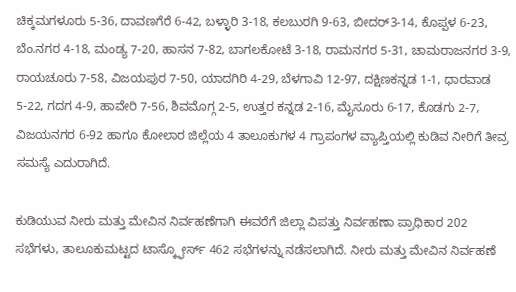ಚಿಕ್ಕಮಗಳೂರು 5-36, ದಾವಣಗೆರೆ 6-42, ಬಳ್ಳಾರಿ 3-18, ಕಲಬುರಗಿ 9-63, ಬೀದರ್3-14, ಕೊಪ್ಪಳ 6-23, ಬೆಂ.ನಗರ 4-18, ಮಂಡ್ಯ 7-20, ಹಾಸನ 7-82, ಬಾಗಲಕೋಟೆ 3-18, ರಾಮನಗರ 5-31, ಚಾಮರಾಜನಗರ 3-9, ರಾಯಚೂರು 7-58, ವಿಜಯಪುರ 7-50, ಯಾದಗಿರಿ 4-29, ಬೆಳಗಾವಿ 12-97, ದಕ್ಷಿಣಕನ್ನಡ 1-1, ಧಾರವಾಡ 5-22, ಗದಗ 4-9, ಹಾವೇರಿ 7-56, ಶಿವಮೊಗ್ಗ 2-5, ಉತ್ತರ ಕನ್ನಡ 2-16, ಮೈಸೂರು 6-17, ಕೊಡಗು 2-7, ವಿಜಯನಗರ 6-92 ಹಾಗೂ ಕೋಲಾರ ಜಿಲ್ಲೆಯ 4 ತಾಲೂಕುಗಳ 4 ಗ್ರಾಪಂಗಳ ವ್ಯಾಪ್ತಿಯಲ್ಲಿ ಕುಡಿವ ನೀರಿಗೆ ತೀವ್ರ ಸಮಸ್ಯೆ ಎದುರಾಗಿದೆ.

ಕುಡಿಯುವ ನೀರು ಮತ್ತು ಮೇವಿನ ನಿರ್ವಹಣೆಗಾಗಿ ಈವರೆಗೆ ಜಿಲ್ಲಾ ವಿಪತ್ತು ನಿರ್ವಹಣಾ ಪ್ರಾಧಿಕಾರ 202 ಸಭೆಗಳು, ತಾಲೂಕುಮಟ್ಟದ ಟಾಸ್ಕ್ಫೋರ್ಸ್ 462 ಸಭೆಗಳನ್ನು ನಡೆಸಲಾಗಿದೆ. ನೀರು ಮತ್ತು ಮೇವಿನ ನಿರ್ವಹಣೆ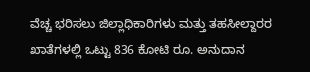ವೆಚ್ಚ ಭರಿಸಲು ಜಿಲ್ಲಾಧಿಕಾರಿಗಳು ಮತ್ತು ತಹಸೀಲ್ದಾರರ ಖಾತೆಗಳಲ್ಲಿ ಒಟ್ಟು 836 ಕೋಟಿ ರೂ. ಅನುದಾನ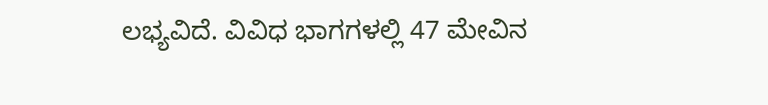ಲಭ್ಯವಿದೆ. ವಿವಿಧ ಭಾಗಗಳಲ್ಲಿ 47 ಮೇವಿನ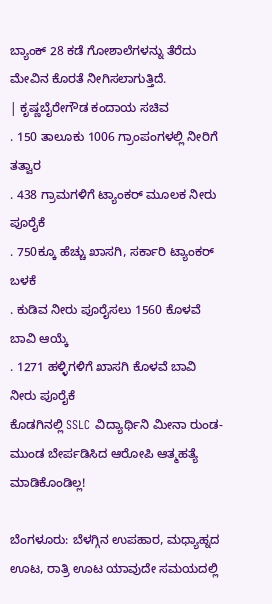ಬ್ಯಾಂಕ್ 28 ಕಡೆ ಗೋಶಾಲೆಗಳನ್ನು ತೆರೆದು ಮೇವಿನ ಕೊರತೆ ನೀಗಿಸಲಾಗುತ್ತಿದೆ.
| ಕೃಷ್ಣಬೈರೇಗೌಡ ಕಂದಾಯ ಸಚಿವ
. 150 ತಾಲೂಕು 1006 ಗ್ರಾಂಪಂಗಳಲ್ಲಿ ನೀರಿಗೆ ತತ್ವಾರ
. 438 ಗ್ರಾಮಗಳಿಗೆ ಟ್ಯಾಂಕರ್ ಮೂಲಕ ನೀರು ಪೂರೈಕೆ
. 750ಕ್ಕೂ ಹೆಚ್ಚು ಖಾಸಗಿ, ಸರ್ಕಾರಿ ಟ್ಯಾಂಕರ್ ಬಳಕೆ
. ಕುಡಿವ ನೀರು ಪೂರೈಸಲು 1560 ಕೊಳವೆ ಬಾವಿ ಆಯ್ಕೆ
. 1271 ಹಳ್ಳಿಗಳಿಗೆ ಖಾಸಗಿ ಕೊಳವೆ ಬಾವಿ ನೀರು ಪೂರೈಕೆ
ಕೊಡಗಿನಲ್ಲಿ SSLC ವಿದ್ಯಾರ್ಥಿನಿ ಮೀನಾ ರುಂಡ-ಮುಂಡ ಬೇರ್ಪಡಿಸಿದ ಆರೋಪಿ ಆತ್ಮಹತ್ಯೆ ಮಾಡಿಕೊಂಡಿಲ್ಲ!

ಬೆಂಗಳೂರು: ಬೆಳಗ್ಗಿನ ಉಪಹಾರ, ಮಧ್ಯಾಹ್ನದ ಊಟ, ರಾತ್ರಿ ಊಟ ಯಾವುದೇ ಸಮಯದಲ್ಲಿ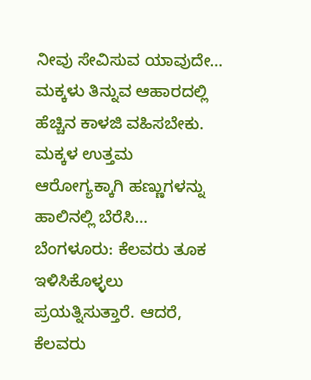ನೀವು ಸೇವಿಸುವ ಯಾವುದೇ…
ಮಕ್ಕಳು ತಿನ್ನುವ ಆಹಾರದಲ್ಲಿ ಹೆಚ್ಚಿನ ಕಾಳಜಿ ವಹಿಸಬೇಕು. ಮಕ್ಕಳ ಉತ್ತಮ ಆರೋಗ್ಯಕ್ಕಾಗಿ ಹಣ್ಣುಗಳನ್ನು ಹಾಲಿನಲ್ಲಿ ಬೆರೆಸಿ…
ಬೆಂಗಳೂರು: ಕೆಲವರು ತೂಕ ಇಳಿಸಿಕೊಳ್ಳಲು ಪ್ರಯತ್ನಿಸುತ್ತಾರೆ. ಆದರೆ, ಕೆಲವರು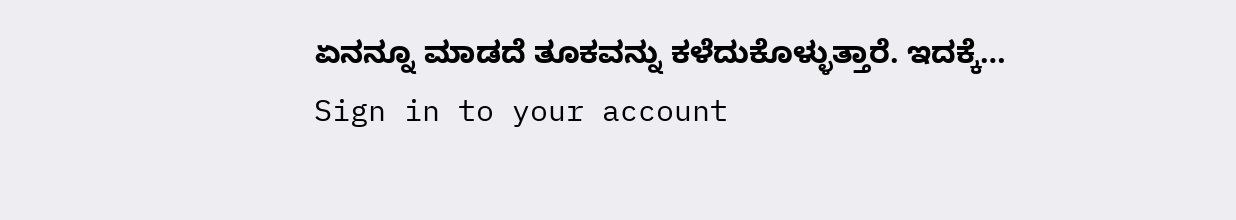ಏನನ್ನೂ ಮಾಡದೆ ತೂಕವನ್ನು ಕಳೆದುಕೊಳ್ಳುತ್ತಾರೆ. ಇದಕ್ಕೆ…
Sign in to your account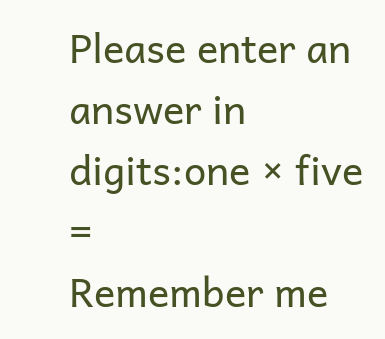Please enter an answer in digits:one × five =
Remember me